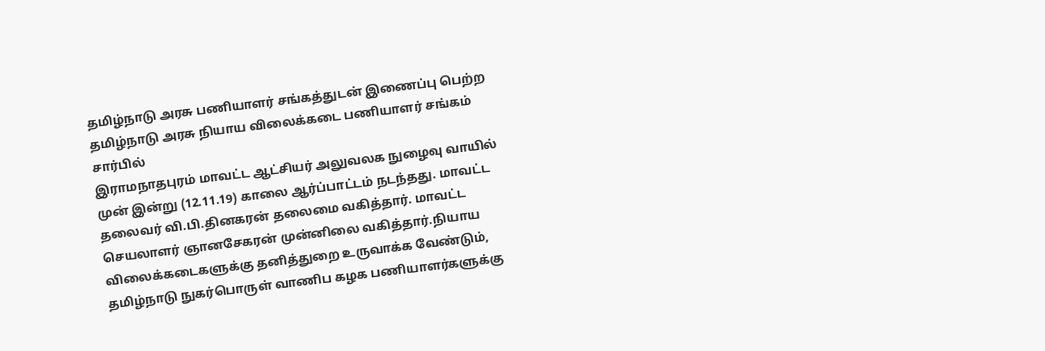தமிழ்நாடு அரசு பணியாளர் சங்கத்துடன் இணைப்பு பெற்ற தமிழ்நாடு அரசு நியாய விலைக்கடை பணியாளர் சங்கம் சார்பில்
இராமநாதபுரம் மாவட்ட ஆட்சியர் அலுவலக நுழைவு வாயில் முன் இன்று (12.11.19) காலை ஆர்ப்பாட்டம் நடந்தது. மாவட்ட தலைவர் வி.பி.தினகரன் தலைமை வகித்தார். மாவட்ட செயலாளர் ஞானசேகரன் முன்னிலை வகித்தார்.நியாய விலைக்கடைகளுக்கு தனித்துறை உருவாக்க வேண்டும், தமிழ்நாடு நுகர்பொருள் வாணிப கழக பணியாளர்களுக்கு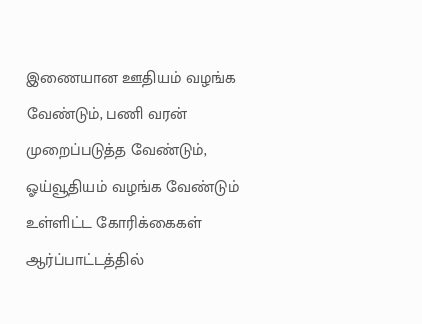இணையான ஊதியம் வழங்க வேண்டும், பணி வரன் முறைப்படுத்த வேண்டும், ஓய்வூதியம் வழங்க வேண்டும் உள்ளிட்ட கோரிக்கைகள் ஆர்ப்பாட்டத்தில்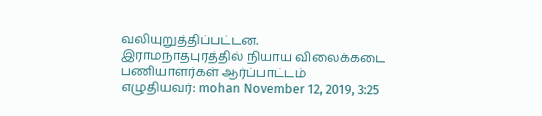வலியுறுத்திப்பட்டன.
இராமநாதபுரத்தில் நியாய விலைக்கடை பணியாளர்கள் ஆர்ப்பாட்டம்
எழுதியவர்: mohan November 12, 2019, 3:25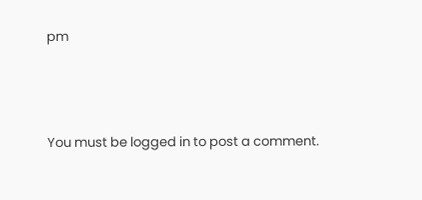pm




You must be logged in to post a comment.